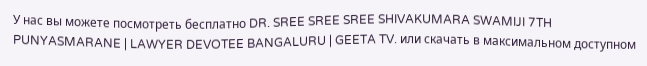У нас вы можете посмотреть бесплатно DR. SREE SREE SREE SHIVAKUMARA SWAMIJI 7TH PUNYASMARANE | LAWYER DEVOTEE BANGALURU | GEETA TV. или скачать в максимальном доступном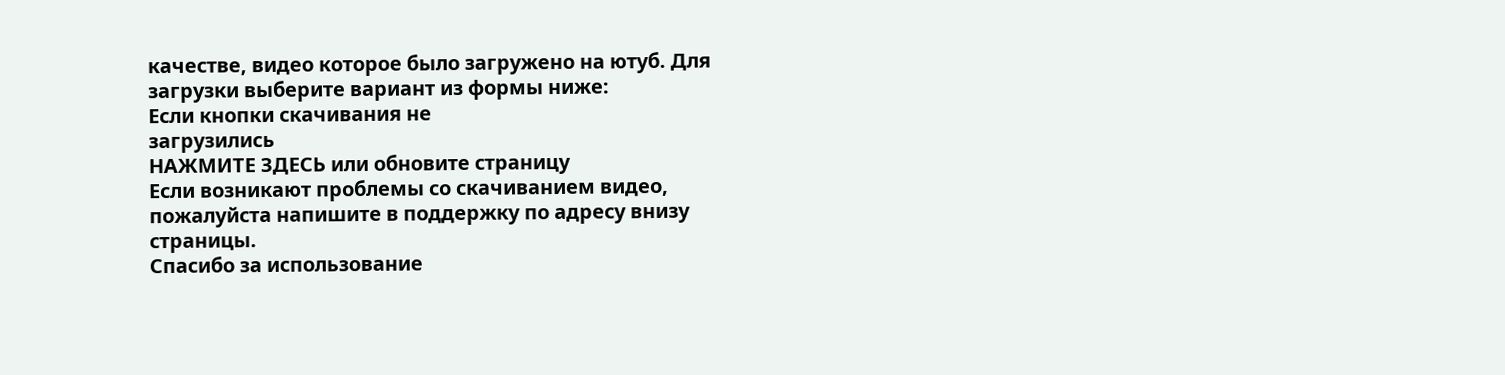качестве, видео которое было загружено на ютуб. Для загрузки выберите вариант из формы ниже:
Если кнопки скачивания не
загрузились
НАЖМИТЕ ЗДЕСЬ или обновите страницу
Если возникают проблемы со скачиванием видео, пожалуйста напишите в поддержку по адресу внизу
страницы.
Спасибо за использование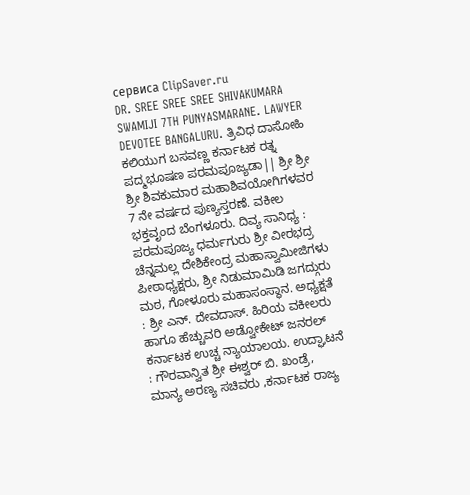сервиса ClipSaver.ru
DR. SREE SREE SREE SHIVAKUMARA SWAMIJI 7TH PUNYASMARANE. LAWYER DEVOTEE BANGALURU. ತ್ರಿವಿಧ ದಾಸೋಹಿ ಕಲಿಯುಗ ಬಸವಣ್ಣ ಕರ್ನಾಟಕ ರತ್ನ ಪದ್ಮಭೂಷಣ ಪರಮಪೂಜ್ಯಡಾ|| ಶ್ರೀ ಶ್ರೀ ಶ್ರೀ ಶಿವಕುಮಾರ ಮಹಾಶಿವಯೋಗಿಗಳವರ 7 ನೇ ವರ್ಷದ ಪುಣ್ಯಸ್ತರಣೆ. ವಕೀಲ ಭಕ್ತವೃಂದ ಬೆಂಗಳೂರು. ದಿವ್ಯ ಸಾನಿಧ್ಯ : ಪರಮಪೂಜ್ಯ ಧರ್ಮಗುರು ಶ್ರೀ ವೀರಭದ್ರ ಚೆನ್ನಮಲ್ಲ ದೇಶಿಕೇಂದ್ರ ಮಹಾಸ್ವಾಮೀಜಿಗಳು ಪೀಠಾಧ್ಯಕ್ಷರು, ಶ್ರೀ ನಿಡುಮಾಮಿಡಿ ಜಗದ್ಗುರು ಮಠ, ಗೋಳೂರು ಮಹಾಸಂಸ್ಥಾನ. ಅಧ್ಯಕ್ಷತೆ : ಶ್ರೀ ಎನ್. ದೇವದಾಸ್. ಹಿರಿಯ ವಕೀಲರು ಹಾಗೂ ಹೆಚ್ಚುವರಿ ಅಡ್ವೋಕೇಟ್ ಜನರಲ್ ಕರ್ನಾಟಕ ಉಚ್ಚ ನ್ಯಾಯಾಲಯ. ಉದ್ಘಾಟನೆ : ಗೌರವಾನ್ವಿತ ಶ್ರೀ ಈಶ್ವರ್ ಬಿ. ಖಂಡ್ರೆ, ಮಾನ್ಯ ಅರಣ್ಯ ಸಚಿವರು ,ಕರ್ನಾಟಕ ರಾಜ್ಯ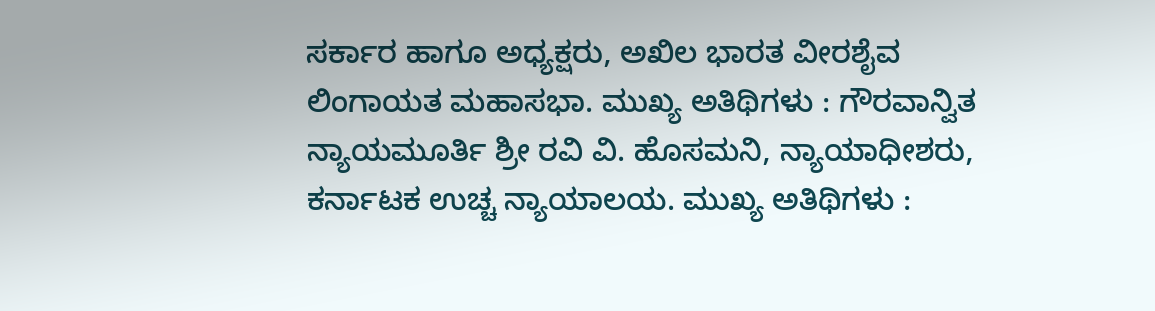ಸರ್ಕಾರ ಹಾಗೂ ಅಧ್ಯಕ್ಷರು, ಅಖಿಲ ಭಾರತ ವೀರಶೈವ ಲಿಂಗಾಯತ ಮಹಾಸಭಾ. ಮುಖ್ಯ ಅತಿಥಿಗಳು : ಗೌರವಾನ್ವಿತ ನ್ಯಾಯಮೂರ್ತಿ ಶ್ರೀ ರವಿ ವಿ. ಹೊಸಮನಿ, ನ್ಯಾಯಾಧೀಶರು, ಕರ್ನಾಟಕ ಉಚ್ಚ ನ್ಯಾಯಾಲಯ. ಮುಖ್ಯ ಅತಿಥಿಗಳು :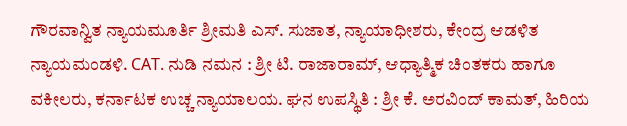ಗೌರವಾನ್ವಿತ ನ್ಯಾಯಮೂರ್ತಿ ಶ್ರೀಮತಿ ಎಸ್. ಸುಜಾತ, ನ್ಯಾಯಾಧೀಶರು, ಕೇಂದ್ರ ಆಡಳಿತ ನ್ಯಾಯಮಂಡಳಿ. CAT. ನುಡಿ ನಮನ : ಶ್ರೀ ಟಿ. ರಾಜಾರಾಮ್, ಆಧ್ಯಾತ್ಮಿಕ ಚಿಂತಕರು ಹಾಗೂ ವಕೀಲರು, ಕರ್ನಾಟಕ ಉಚ್ಚ ನ್ಯಾಯಾಲಯ. ಘನ ಉಪಸ್ಥಿತಿ : ಶ್ರೀ ಕೆ. ಅರವಿಂದ್ ಕಾಮತ್, ಹಿರಿಯ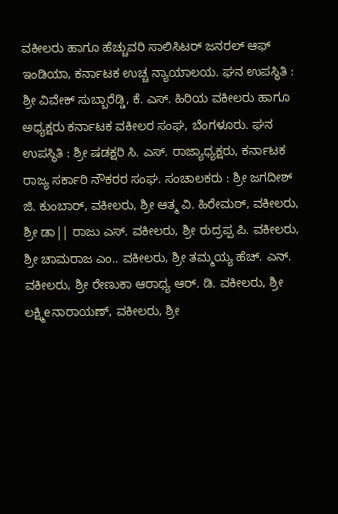ವಕೀಲರು ಹಾಗೂ ಹೆಚ್ಚುವರಿ ಸಾಲಿಸಿಟರ್ ಜನರಲ್ ಆಫ್ ಇಂಡಿಯಾ, ಕರ್ನಾಟಕ ಉಚ್ಚ ನ್ಯಾಯಾಲಯ. ಘನ ಉಪಸ್ಥಿತಿ : ಶ್ರೀ ವಿವೇಕ್ ಸುಬ್ಬಾರೆಡ್ಡಿ, ಕೆ. ಎಸ್. ಹಿರಿಯ ವಕೀಲರು ಹಾಗೂ ಅಧ್ಯಕ್ಷರು ಕರ್ನಾಟಕ ವಕೀಲರ ಸಂಘ, ಬೆಂಗಳೂರು. ಘನ ಉಪಸ್ಥಿತಿ : ಶ್ರೀ ಷಡಕ್ಷರಿ ಸಿ. ಎಸ್. ರಾಜ್ಯಾಧ್ಯಕ್ಷರು, ಕರ್ನಾಟಕ ರಾಜ್ಯ ಸರ್ಕಾರಿ ನೌಕರರ ಸಂಘ. ಸಂಚಾಲಕರು : ಶ್ರೀ ಜಗದೀಶ್ ಜಿ. ಕುಂಬಾರ್, ವಕೀಲರು, ಶ್ರೀ ಆತ್ಮ ವಿ. ಹಿರೇಮಠ್, ವಕೀಲರು, ಶ್ರೀ ಡಾ|| ರಾಜು ಎಸ್. ವಕೀಲರು, ಶ್ರೀ ರುದ್ರಪ್ಪ ಪಿ. ವಕೀಲರು, ಶ್ರೀ ಚಾಮರಾಜ ಎಂ.. ವಕೀಲರು, ಶ್ರೀ ತಮ್ಮಯ್ಯ ಹೆಚ್. ಎನ್. ವಕೀಲರು, ಶ್ರೀ ರೇಣುಕಾ ಆರಾಧ್ಯ ಆರ್. ಡಿ. ವಕೀಲರು, ಶ್ರೀ ಲಕ್ಷ್ಮಿeನಾರಾಯಣ್, ವಕೀಲರು, ಶ್ರೀ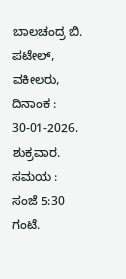ಬಾಲಚಂದ್ರ ಬಿ. ಪಟೇಲ್, ವಕೀಲರು, ದಿನಾಂಕ : 30-01-2026. ಶುಕ್ರವಾರ. ಸಮಯ : ಸಂಜೆ 5:30 ಗಂಟೆ.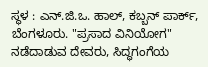ಸ್ಥಳ : ಎನ್.ಜಿ.ಒ. ಹಾಲ್, ಕಬ್ಬನ್ ಪಾರ್ಕ್, ಬೆಂಗಳೂರು. "ಪ್ರಸಾದ ವಿನಿಯೋಗ" ನಡೆದಾಡುವ ದೇವರು, ಸಿದ್ಧಗಂಗೆಯ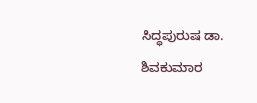ಸಿದ್ಧಪುರುಷ ಡಾ. ಶಿವಕುಮಾರ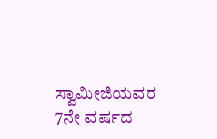ಸ್ವಾಮೀಜಿಯವರ 7ನೇ ವರ್ಷದ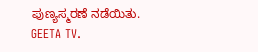ಪುಣ್ಯಸ್ಮರಣೆ ನಡೆಯಿತು. GEETA TV.